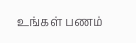உங்கள் பணம்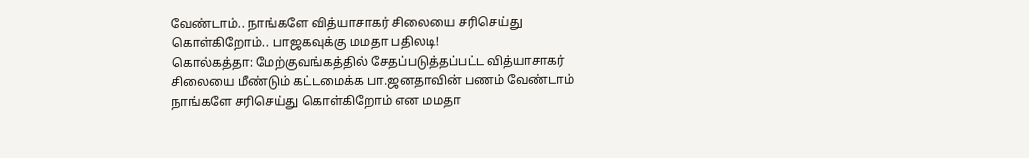வேண்டாம்.. நாங்களே வித்யாசாகர் சிலையை சரிசெய்து கொள்கிறோம்.. பாஜகவுக்கு மமதா பதிலடி!
கொல்கத்தா: மேற்குவங்கத்தில் சேதப்படுத்தப்பட்ட வித்யாசாகர் சிலையை மீண்டும் கட்டமைக்க பா.ஜனதாவின் பணம் வேண்டாம் நாங்களே சரிசெய்து கொள்கிறோம் என மமதா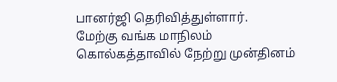பானர்ஜி தெரிவித்துள்ளார்.
மேற்கு வங்க மாநிலம் கொல்கத்தாவில் நேற்று முன்தினம்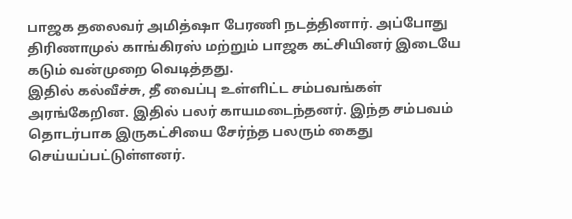பாஜக தலைவர் அமித்ஷா பேரணி நடத்தினார். அப்போது திரிணாமுல் காங்கிரஸ் மற்றும் பாஜக கட்சியினர் இடையே கடும் வன்முறை வெடித்தது.
இதில் கல்வீச்சு, தீ வைப்பு உள்ளிட்ட சம்பவங்கள் அரங்கேறின. இதில் பலர் காயமடைந்தனர். இந்த சம்பவம் தொடர்பாக இருகட்சியை சேர்ந்த பலரும் கைது செய்யப்பட்டுள்ளனர்.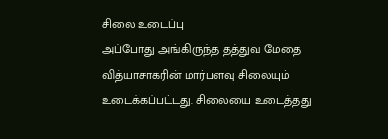சிலை உடைப்பு
அப்போது அங்கிருந்த தத்துவ மேதை வித்யாசாகரின் மார்பளவு சிலையும் உடைக்கப்பட்டது. சிலையை உடைத்தது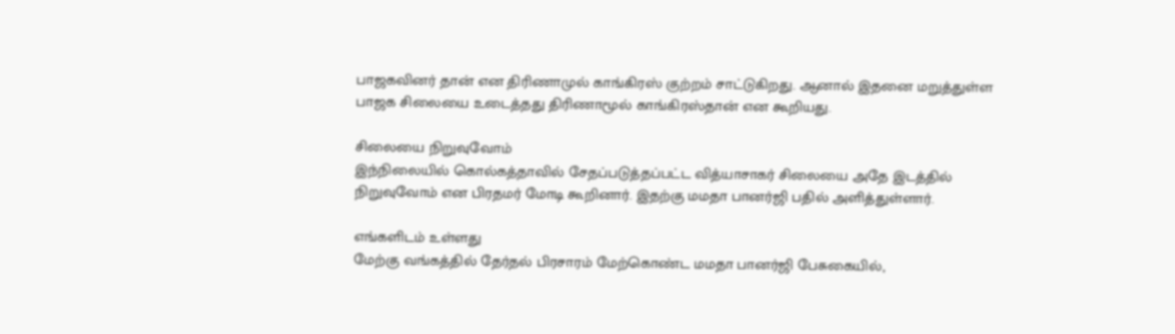பாஜகவினர் தான் என திரிணாமுல் காங்கிரஸ் குற்றம் சாட்டுகிறது. ஆனால் இதனை மறுத்துள்ள பாஜக சிலையை உடைத்தது திரிணாமூல் காங்கிரஸ்தான் என கூறியது.

சிலையை நிறுவுவோம்
இந்நிலையில் கொல்கத்தாவில் சேதப்படுத்தப்பட்ட வித்யாசாகர் சிலையை அதே இடத்தில் நிறுவுவோம் என பிரதமர் மோடி கூறினார். இதற்கு மமதா பானர்ஜி பதில் அளித்துள்ளார்.

எங்களிடம் உள்ளது
மேற்கு வங்கத்தில் தேர்தல் பிரசாரம் மேற்கொண்ட மமதா பானர்ஜி பேசுகையில்,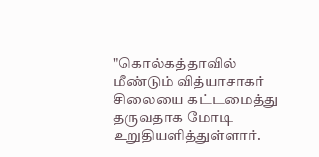"கொல்கத்தாவில் மீண்டும் வித்யாசாகர் சிலையை கட்டமைத்து தருவதாக மோடி உறுதியளித்துள்ளார்.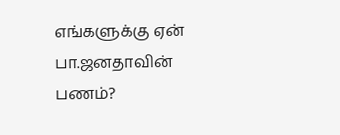எங்களுக்கு ஏன் பா.ஜனதாவின் பணம்?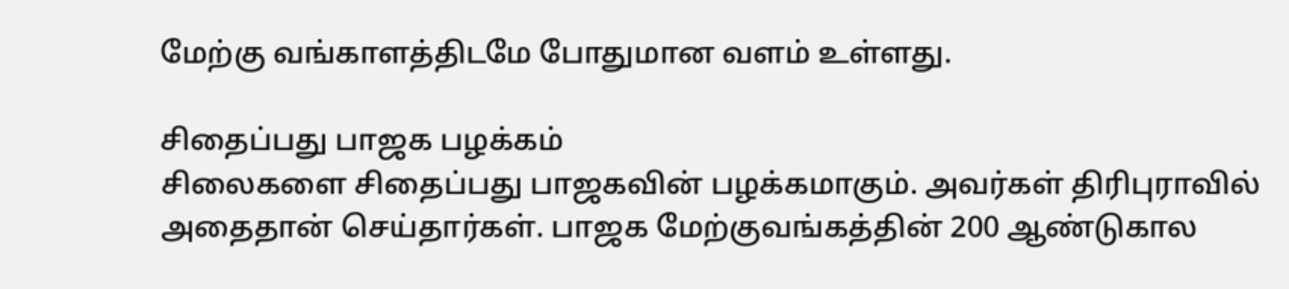மேற்கு வங்காளத்திடமே போதுமான வளம் உள்ளது.

சிதைப்பது பாஜக பழக்கம்
சிலைகளை சிதைப்பது பாஜகவின் பழக்கமாகும். அவர்கள் திரிபுராவில் அதைதான் செய்தார்கள். பாஜக மேற்குவங்கத்தின் 200 ஆண்டுகால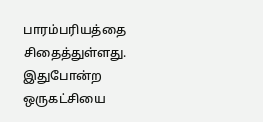பாரம்பரியத்தை சிதைத்துள்ளது. இதுபோன்ற ஒருகட்சியை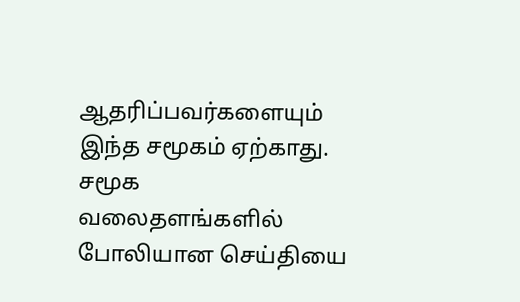ஆதரிப்பவர்களையும் இந்த சமூகம் ஏற்காது. சமூக வலைதளங்களில் போலியான செய்தியை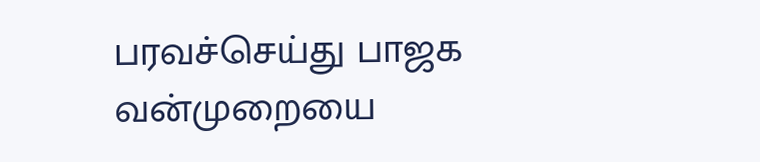பரவச்செய்து பாஜக வன்முறையை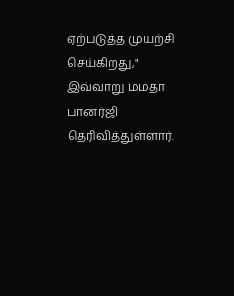ஏற்படுத்த முயற்சி செய்கிறது," இவ்வாறு மமதா பானர்ஜி தெரிவித்துள்ளார்.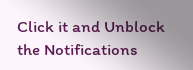Click it and Unblock the Notifications